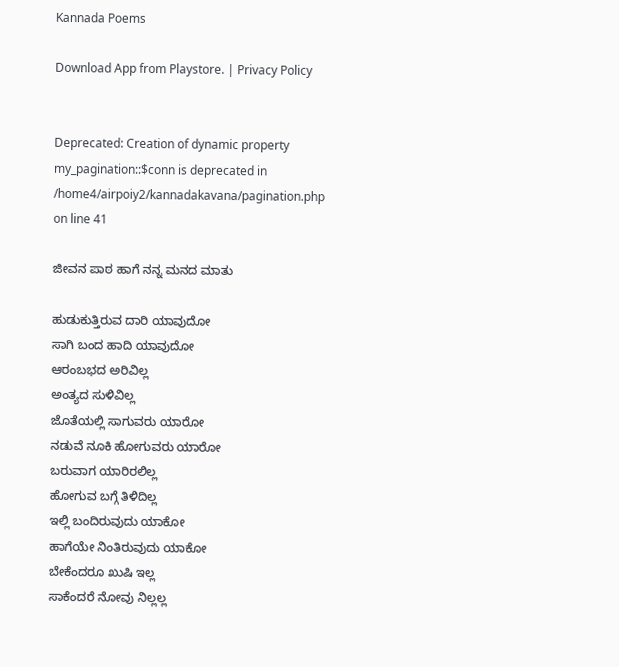Kannada Poems

Download App from Playstore. | Privacy Policy


Deprecated: Creation of dynamic property my_pagination::$conn is deprecated in /home4/airpoiy2/kannadakavana/pagination.php on line 41

ಜೀವನ ಪಾಠ ಹಾಗೆ ನನ್ನ ಮನದ ಮಾತು

ಹುಡುಕುತ್ತಿರುವ ದಾರಿ ಯಾವುದೋ
ಸಾಗಿ ಬಂದ ಹಾದಿ ಯಾವುದೋ
ಆರಂಬಭದ ಅರಿವಿಲ್ಲ
ಅಂತ್ಯದ ಸುಳಿವಿಲ್ಲ
ಜೊತೆಯಲ್ಲಿ ಸಾಗುವರು ಯಾರೋ
ನಡುವೆ ನೂಕಿ ಹೋಗುವರು ಯಾರೋ
ಬರುವಾಗ ಯಾರಿರಲಿಲ್ಲ
ಹೋಗುವ ಬಗ್ಗೆ ತಿಳಿದಿಲ್ಲ
ಇಲ್ಲಿ ಬಂದಿರುವುದು ಯಾಕೋ
ಹಾಗೆಯೇ ನಿಂತಿರುವುದು ಯಾಕೋ
ಬೇಕೆಂದರೂ ಖುಷಿ ಇಲ್ಲ
ಸಾಕೆಂದರೆ ನೋವು ನಿಲ್ಲಲ್ಲ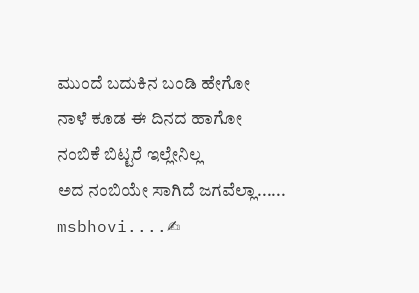ಮುಂದೆ ಬದುಕಿನ ಬಂಡಿ ಹೇಗೋ
ನಾಳೆ ಕೂಡ ಈ ದಿನದ ಹಾಗೋ
ನಂಬಿಕೆ ಬಿಟ್ಟರೆ ಇಲ್ಲೇನಿಲ್ಲ
ಅದ ನಂಬಿಯೇ ಸಾಗಿದೆ ಜಗವೆಲ್ಲಾ......
msbhovi....✍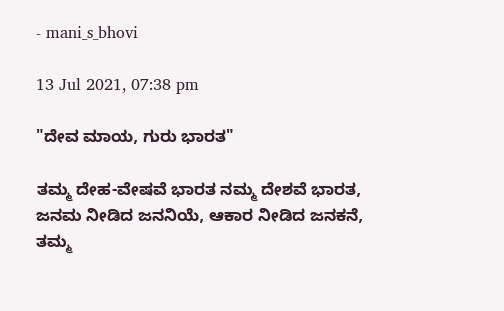- mani_s_bhovi

13 Jul 2021, 07:38 pm

"ದೇವ ಮಾಯ, ಗುರು ಭಾರತ"

ತಮ್ಮ ದೇಹ-ವೇಷವೆ ಭಾರತ ನಮ್ಮ ದೇಶವೆ ಭಾರತ,
ಜನಮ ನೀಡಿದ ಜನನಿಯೆ, ಆಕಾರ ನೀಡಿದ ಜನಕನೆ,
ತಮ್ಮ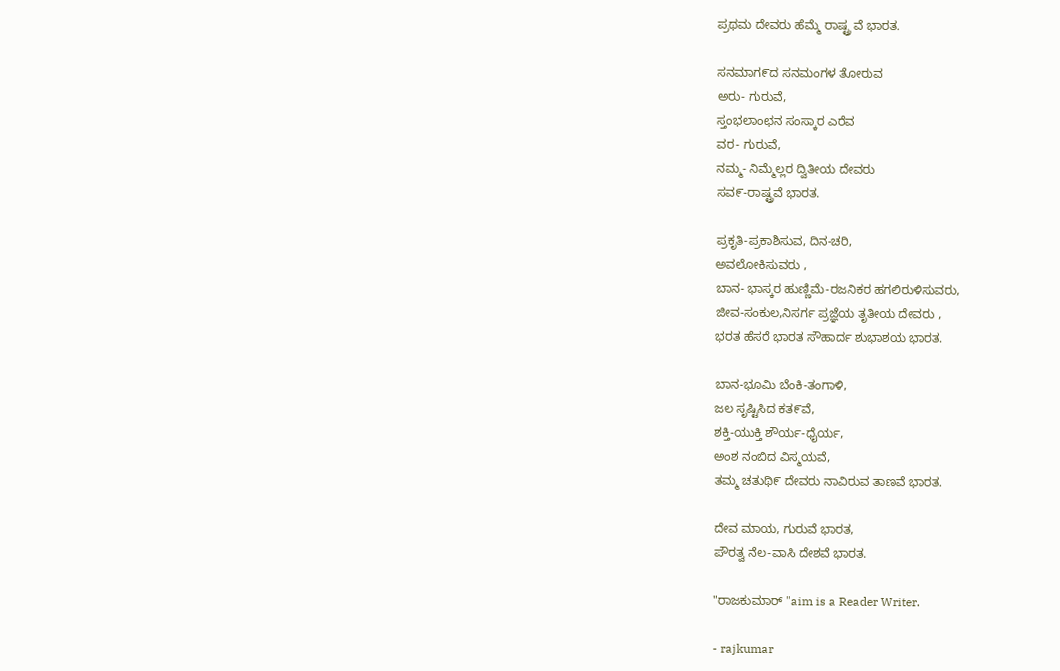ಪ್ರಥಮ ದೇವರು ಹೆಮ್ಮೆ ರಾಷ್ಟ್ರ ವೆ ಭಾರತ.

ಸನಮಾಗ೯ದ ಸನಮಂಗಳ ತೋರುವ
ಅರು- ಗುರುವೆ,
ಸ್ತಂಭಲಾಂಛನ ಸಂಸ್ಕಾರ ಎರೆವ
ವರ- ಗುರುವೆ,
ನಮ್ಮ- ನಿಮ್ಮೆಲ್ಲರ ದ್ವಿತೀಯ ದೇವರು
ಸವ೯-ರಾಷ್ಟ್ರವೆ ಭಾರತ.

ಪ್ರಕೃತಿ-ಪ್ರಕಾಶಿಸುವ, ದಿನ-ಚರಿ,
ಅವಲೋಕಿಸುವರು ,
ಬಾನ- ಭಾಸ್ಕರ ಹುಣ್ಣಿಮೆ-ರಜನಿಕರ ಹಗಲಿರುಳಿಸುವರು,
ಜೀವ-ಸಂಕುಲ,ನಿಸರ್ಗ ಪ್ರಜ್ಞೆಯ ತೃತೀಯ ದೇವರು ,
ಭರತ ಹೆಸರೆ ಭಾರತ ಸೌಹಾರ್ದ ಶುಭಾಶಯ ಭಾರತ.

ಬಾನ-ಭೂಮಿ ಬೆಂಕಿ-ತಂಗಾಳಿ,
ಜಲ ಸೃಷ್ಟಿಸಿದ ಕತ೯ವೆ,
ಶಕ್ತಿ-ಯುಕ್ತಿ ಶೌರ್ಯ-ಧೈರ್ಯ,
ಅಂಶ ನಂಬಿದ ವಿಸ್ಮಯವೆ,
ತಮ್ಮ ಚತುಥಿ೯ ದೇವರು ನಾವಿರುವ ತಾಣವೆ ಭಾರತ.

ದೇವ ಮಾಯ, ಗುರುವೆ ಭಾರತ,
ಪೌರತ್ವ ನೆಲ-ವಾಸಿ ದೇಶವೆ ಭಾರತ.

"ರಾಜಕುಮಾರ್ "aim is a Reader Writer.

- rajkumar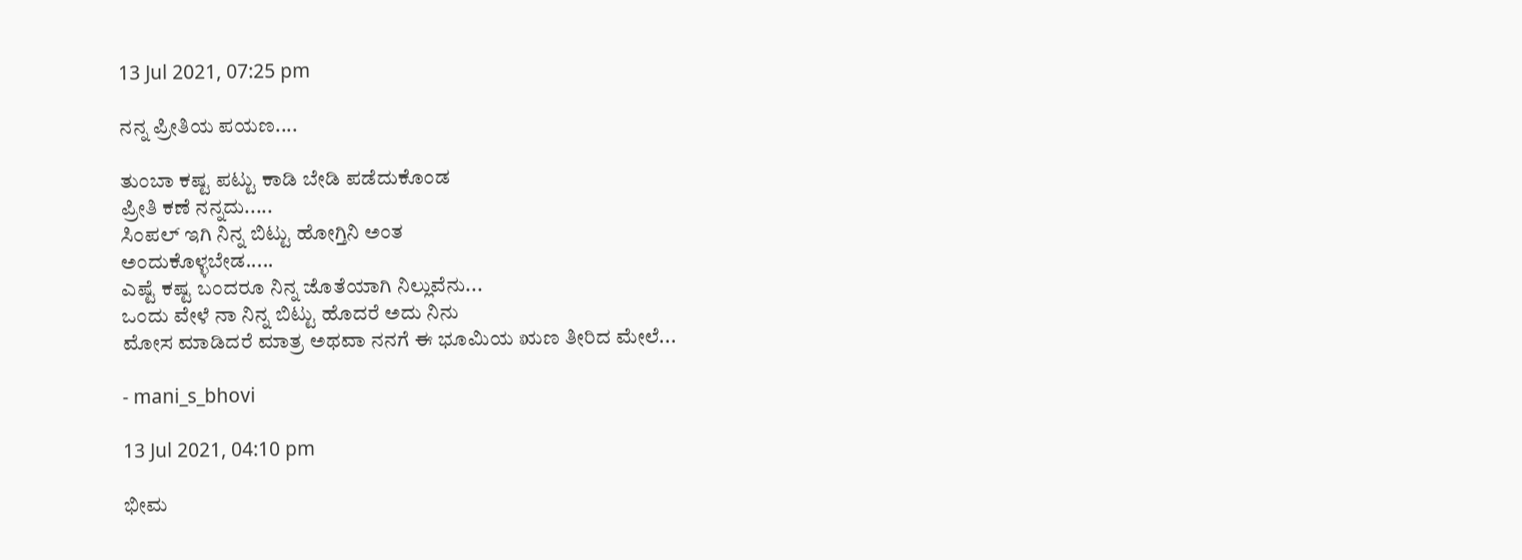13 Jul 2021, 07:25 pm

ನನ್ನ ಪ್ರೀತಿಯ ಪಯಣ....

ತುಂಬಾ ಕಷ್ಟ ಪಟ್ಟು ಕಾಡಿ ಬೇಡಿ ಪಡೆದುಕೊಂಡ
ಪ್ರೀತಿ ಕಣೆ ನನ್ನದು.....
ಸಿಂಪಲ್ ಇಗಿ ನಿನ್ನ ಬಿಟ್ಟು ಹೋಗ್ತಿನಿ ಅಂತ
ಅಂದುಕೊಳ್ಳಬೇಡ.....
ಎಷ್ಟೆ ಕಷ್ಟ ಬಂದರೂ ನಿನ್ನ ಜೊತೆಯಾಗಿ ನಿಲ್ಲುವೆನು...
ಒಂದು ವೇಳೆ ನಾ ನಿನ್ನ ಬಿಟ್ಟು ಹೊದರೆ ಅದು ನಿನು
ಮೋಸ ಮಾಡಿದರೆ ಮಾತ್ರ ಅಥವಾ ನನಗೆ ಈ ಭೂಮಿಯ ಋಣ ತೀರಿದ ಮೇಲೆ...

- mani_s_bhovi

13 Jul 2021, 04:10 pm

ಭೀಮ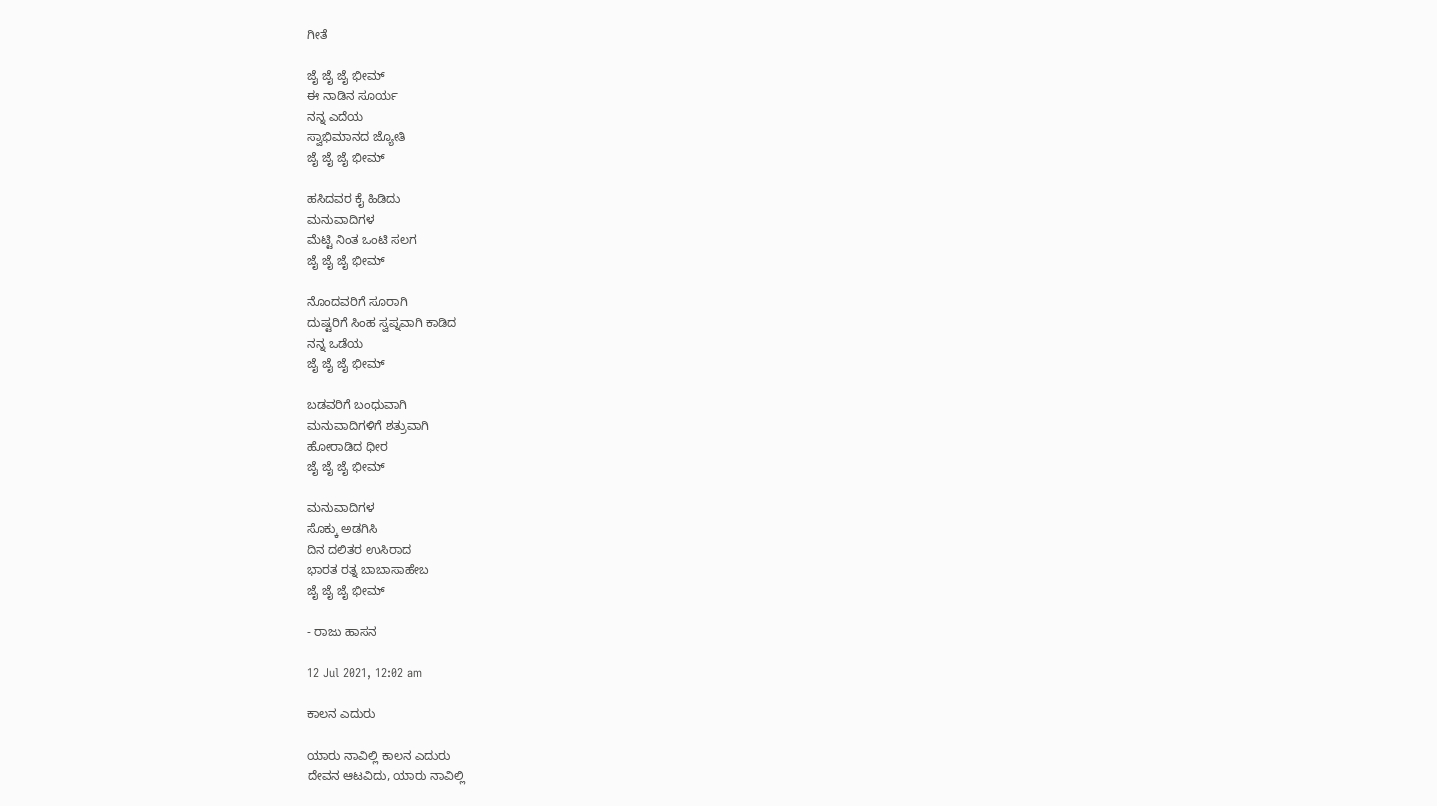ಗೀತೆ

ಜೈ ಜೈ ಜೈ ಭೀಮ್
ಈ ನಾಡಿನ ಸೂರ್ಯ
ನನ್ನ ಎದೆಯ
ಸ್ವಾಭಿಮಾನದ ಜ್ಯೋತಿ
ಜೈ ಜೈ ಜೈ ಭೀಮ್

ಹಸಿದವರ ಕೈ ಹಿಡಿದು
ಮನುವಾದಿಗಳ
ಮೆಟ್ಟಿ ನಿಂತ ಒಂಟಿ ಸಲಗ
ಜೈ ಜೈ ಜೈ ಭೀಮ್

ನೊಂದವರಿಗೆ ಸೂರಾಗಿ
ದುಷ್ಟರಿಗೆ ಸಿಂಹ ಸ್ವಪ್ನವಾಗಿ ಕಾಡಿದ
ನನ್ನ ಒಡೆಯ
ಜೈ ಜೈ ಜೈ ಭೀಮ್

ಬಡವರಿಗೆ ಬಂಧುವಾಗಿ
ಮನುವಾದಿಗಳಿಗೆ ಶತ್ರುವಾಗಿ
ಹೋರಾಡಿದ ಧೀರ
ಜೈ ಜೈ ಜೈ ಭೀಮ್

ಮನುವಾದಿಗಳ
ಸೊಕ್ಕು ಅಡಗಿಸಿ
ದಿನ ದಲಿತರ ಉಸಿರಾದ
ಭಾರತ ರತ್ನ ಬಾಬಾಸಾಹೇಬ
ಜೈ ಜೈ ಜೈ ಭೀಮ್

- ರಾಜು ಹಾಸನ

12 Jul 2021, 12:02 am

ಕಾಲನ ಎದುರು

ಯಾರು ನಾವಿಲ್ಲಿ ಕಾಲನ ಎದುರು
ದೇವನ ಆಟವಿದು, ಯಾರು ನಾವಿಲ್ಲಿ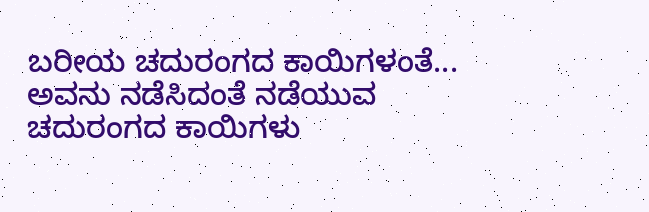ಬರೀಯ ಚದುರಂಗದ ಕಾಯಿಗಳಂತೆ...
ಅವನು ನಡೆಸಿದಂತೆ ನಡೆಯುವ
ಚದುರಂಗದ ಕಾಯಿಗಳು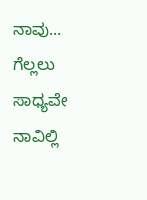ನಾವು...
ಗೆಲ್ಲಲು ಸಾಧ್ಯವೇ ನಾವಿಲ್ಲಿ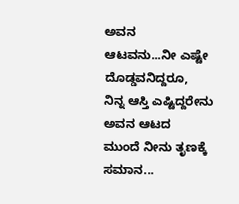ಅವನ
ಆಟವನು...ನೀ ಎಷ್ಟೇ ದೊಡ್ಡವನಿದ್ದರೂ,
ನಿನ್ನ ಆಸ್ತಿ ಎಷ್ಟಿದ್ದರೇನು ಅವನ ಆಟದ
ಮುಂದೆ ನೀನು ತೃಣಕ್ಕೆ ಸಮಾನ...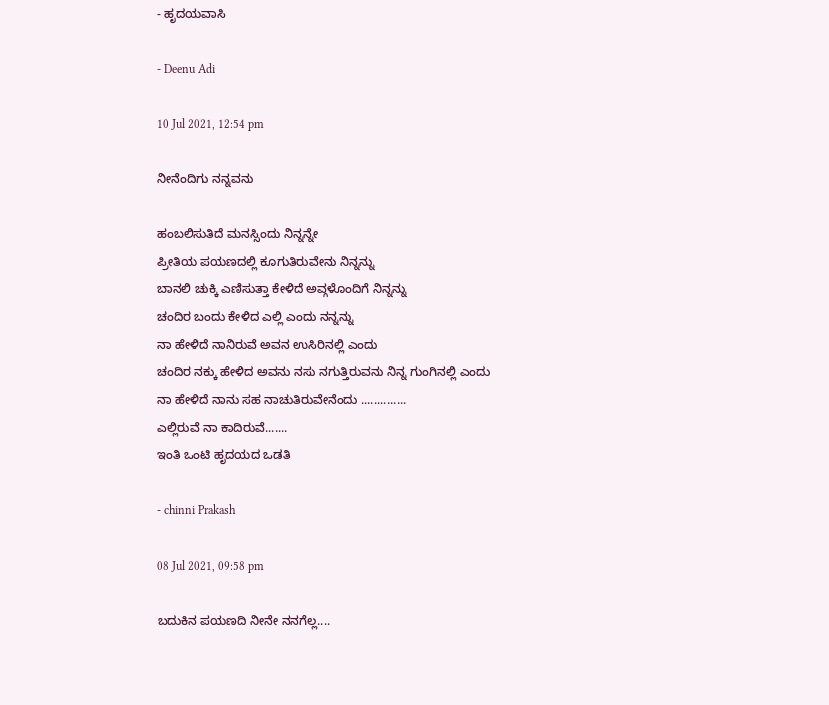- ಹೃದಯವಾಸಿ

- Deenu Adi

10 Jul 2021, 12:54 pm

ನೀನೆಂದಿಗು ನನ್ನವನು

ಹಂಬಲಿಸುತಿದೆ ಮನಸ್ಸಿಂದು ನಿನ್ನನ್ನೇ
ಪ್ರೀತಿಯ ಪಯಣದಲ್ಲಿ ಕೂಗುತಿರುವೇನು ನಿನ್ನನ್ನು
ಬಾನಲಿ ಚುಕ್ಕಿ ಎಣಿಸುತ್ತಾ ಕೇಳಿದೆ ಅವ್ಗಳೊಂದಿಗೆ ನಿನ್ನನ್ನು
ಚಂದಿರ ಬಂದು ಕೇಳಿದ ಎಲ್ಲಿ ಎಂದು ನನ್ನನ್ನು
ನಾ ಹೇಳಿದೆ ನಾನಿರುವೆ ಅವನ ಉಸಿರಿನಲ್ಲಿ ಎಂದು
ಚಂದಿರ ನಕ್ಕು ಹೇಳಿದ ಅವನು ನಸು ನಗುತ್ತಿರುವನು ನಿನ್ನ ಗುಂಗಿನಲ್ಲಿ ಎಂದು
ನಾ ಹೇಳಿದೆ ನಾನು ಸಹ ನಾಚುತಿರುವೇನೆಂದು ..............
ಎಲ್ಲಿರುವೆ ನಾ ಕಾದಿರುವೆ.......
ಇಂತಿ ಒಂಟಿ ಹೃದಯದ ಒಡತಿ

- chinni Prakash

08 Jul 2021, 09:58 pm

ಬದುಕಿನ ಪಯಣದಿ ನೀನೇ ನನಗೆಲ್ಲ....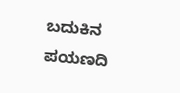ಬದುಕಿನ ಪಯಣದಿ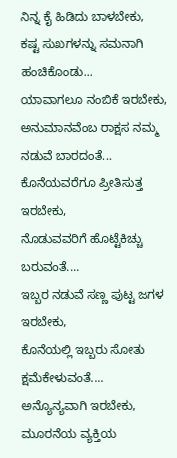ನಿನ್ನ ಕೈ ಹಿಡಿದು ಬಾಳಬೇಕು,
ಕಷ್ಟ ಸುಖಗಳನ್ನು ಸಮನಾಗಿ ಹಂಚಿಕೊಂಡು...
ಯಾವಾಗಲೂ ನಂಬಿಕೆ ಇರಬೇಕು,
ಅನುಮಾನವೆಂಬ ರಾಕ್ಷಸ ನಮ್ಮ ನಡುವೆ ಬಾರದಂತೆ...
ಕೊನೆಯವರೆಗೂ ಪ್ರೀತಿಸುತ್ತ ಇರಬೇಕು,
ನೊಡುವವರಿಗೆ ಹೊಟ್ಟೆಕಿಚ್ಚು ಬರುವಂತೆ....
ಇಬ್ಬರ ನಡುವೆ ಸಣ್ಣ ಪುಟ್ಟ ಜಗಳ ಇರಬೇಕು,
ಕೊನೆಯಲ್ಲಿ ಇಬ್ಬರು ಸೋತು ಕ್ಷಮೆಕೇಳುವಂತೆ....
ಅನ್ಯೊನ್ಯವಾಗಿ ಇರಬೇಕು, ಮೂರನೆಯ ವ್ಯಕ್ತಿಯ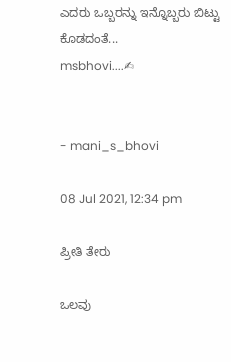ಎದರು ಒಬ್ಬರನ್ನು ಇನ್ನೊಬ್ಬರು ಬಿಟ್ಟು ಕೊಡದಂತೆ...
msbhovi....✍


- mani_s_bhovi

08 Jul 2021, 12:34 pm

ಪ್ರೀತಿ ತೇರು

ಒಲವು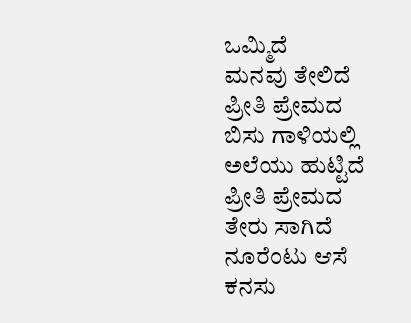ಒಮ್ಮಿದೆ
ಮನವು ತೇಲಿದೆ
ಪ್ರೀತಿ ಪ್ರೇಮದ
ಬಿಸು ಗಾಳಿಯಲ್ಲಿ
ಅಲೆಯು ಹುಟ್ಟಿದೆ
ಪ್ರೀತಿ ಪ್ರೇಮದ
ತೇರು ಸಾಗಿದೆ
ನೂರೆಂಟು ಆಸೆ
ಕನಸು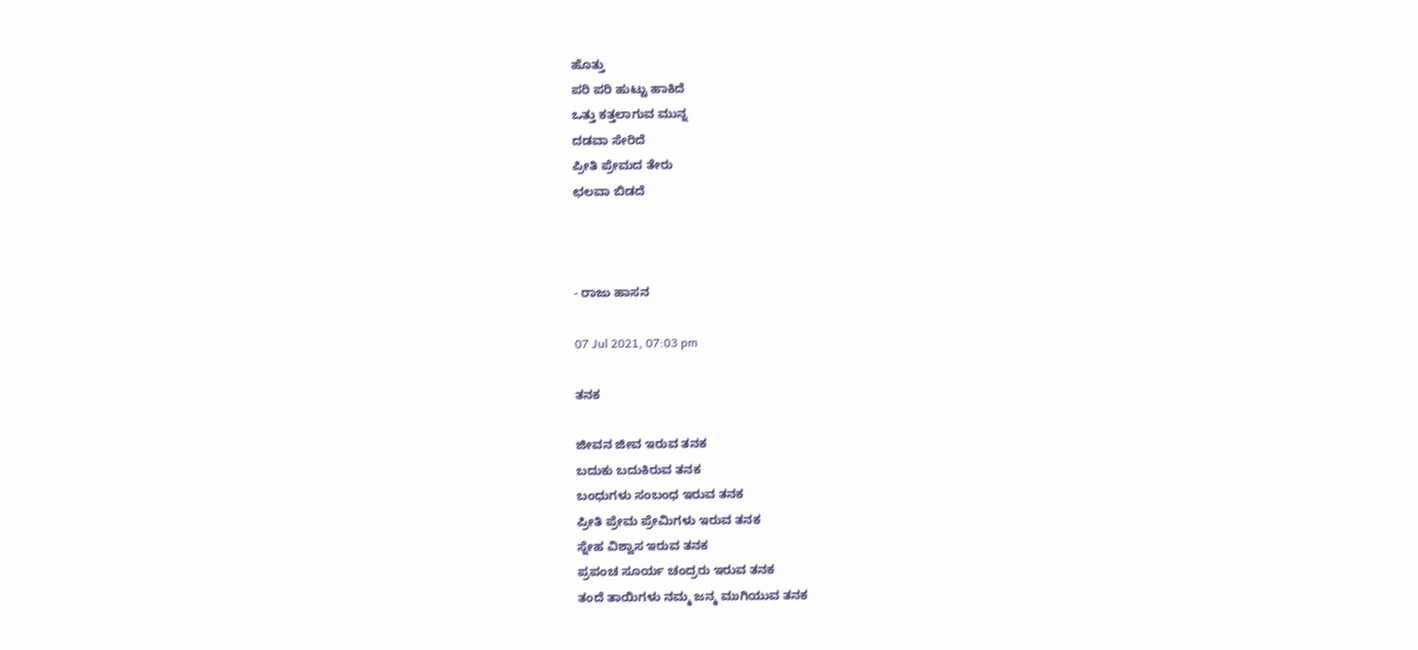ಹೊತ್ತು
ಪರಿ ಪರಿ ಹುಟ್ಟು ಹಾಕಿದೆ
ಒತ್ತು ಕತ್ತಲಾಗುವ ಮುನ್ನ
ದಡವಾ ಸೇರಿದೆ
ಪ್ರೀತಿ ಪ್ರೇಮದ ತೇರು
ಛಲವಾ ಬಿಡದೆ



- ರಾಜು ಹಾಸನ

07 Jul 2021, 07:03 pm

ತನಕ

ಜೀವನ ಜೀವ ಇರುವ ತನಕ
ಬದುಕು ಬದುಕಿರುವ ತನಕ
ಬಂಧುಗಳು ಸಂಬಂಧ ಇರುವ ತನಕ
ಪ್ರೀತಿ ಪ್ರೇಮ ಪ್ರೇಮಿಗಳು ಇರುವ ತನಕ
ಸ್ನೇಹ ವಿಶ್ವಾಸ ಇರುವ ತನಕ
ಪ್ರಪಂಚ ಸೂರ್ಯ ಚಂದ್ರರು ಇರುವ ತನಕ
ತಂದೆ ತಾಯಿಗಳು ನಮ್ಮ ಜನ್ಮ ಮುಗಿಯುವ ತನಕ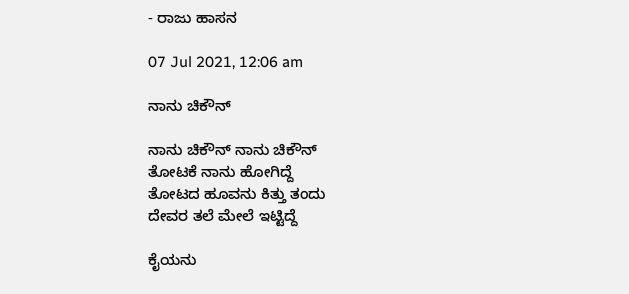- ರಾಜು ಹಾಸನ

07 Jul 2021, 12:06 am

ನಾನು ಚಿಕೌನ್

ನಾನು ಚಿಕೌನ್ ನಾನು ಚಿಕೌನ್
ತೋಟಕೆ ನಾನು ಹೋಗಿದ್ದೆ
ತೋಟದ ಹೂವನು ಕಿತ್ತು ತಂದು
ದೇವರ ತಲೆ ಮೇಲೆ ಇಟ್ಟಿದ್ದೆ

ಕೈಯನು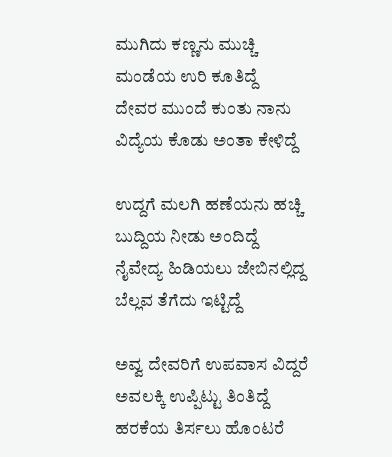ಮುಗಿದು ಕಣ್ಣನು ಮುಚ್ಚಿ
ಮಂಡೆಯ ಉರಿ ಕೂತಿದ್ದೆ
ದೇವರ ಮುಂದೆ ಕುಂತು ನಾನು
ವಿದ್ಯೆಯ ಕೊಡು ಅಂತಾ ಕೇಳಿದ್ದೆ

ಉದ್ದಗೆ ಮಲಗಿ ಹಣೆಯನು ಹಚ್ಚಿ
ಬುದ್ದಿಯ ನೀಡು ಅಂದಿದ್ದೆ
ನೈವೇದ್ಯ ಹಿಡಿಯಲು ಜೇಬಿನಲ್ಲಿದ್ದ
ಬೆಲ್ಲವ ತೆಗೆದು ಇಟ್ಟಿದ್ದೆ

ಅವ್ವ ದೇವರಿಗೆ ಉಪವಾಸ ವಿದ್ದರೆ
ಅವಲಕ್ಕಿ ಉಪ್ಪಿಟ್ಟು ತಿಂತಿದ್ದೆ
ಹರಕೆಯ ತಿರ್ಸಲು ಹೊಂಟರೆ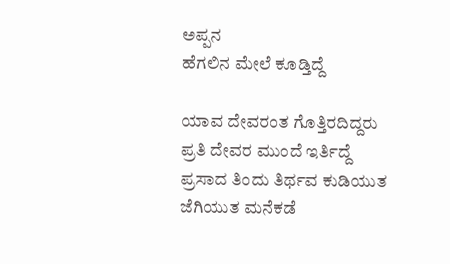ಅಪ್ಪನ
ಹೆಗಲಿನ ಮೇಲೆ ಕೂಡ್ತಿದ್ದೆ

ಯಾವ ದೇವರಂತ ಗೊತ್ತಿರದಿದ್ದರು
ಪ್ರತಿ ದೇವರ ಮುಂದೆ ಇರ್ತಿದ್ದೆ
ಪ್ರಸಾದ ತಿಂದು ತಿರ್ಥವ ಕುಡಿಯುತ
ಜೆಗಿಯುತ ಮನೆಕಡೆ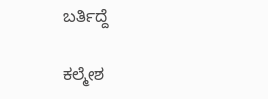ಬರ್ತಿದ್ದೆ

ಕಲ್ಮೇಶ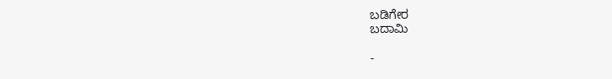ಬಡಿಗೇರ
ಬದಾಮಿ

-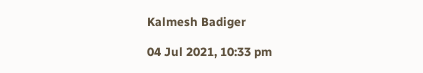Kalmesh Badiger

04 Jul 2021, 10:33 pm